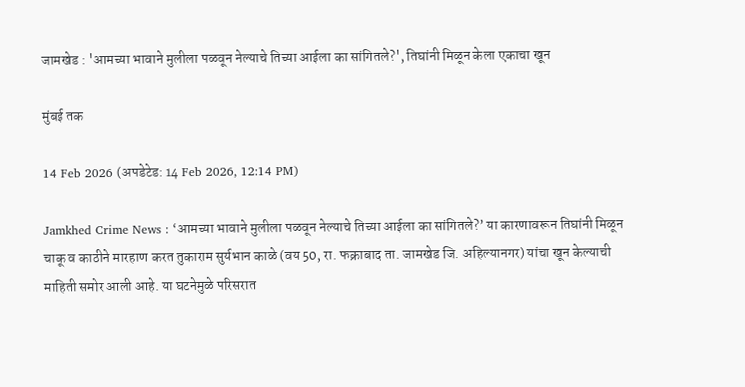जामखेड : 'आमच्या भावाने मुलीला पळवून नेल्याचे तिच्या आईला का सांगितले?', तिघांनी मिळून केला एकाचा खून

मुंबई तक

14 Feb 2026 (अपडेटेड: 14 Feb 2026, 12:14 PM)

Jamkhed Crime News : ‘आमच्या भावाने मुलीला पळवून नेल्याचे तिच्या आईला का सांगितले?’ या कारणावरून तिघांनी मिळून चाकू व काठीने मारहाण करत तुकाराम सुर्यभान काळे (वय 50, रा. फक्राबाद ता. जामखेड जि. अहिल्यानगर) यांचा खून केल्याची माहिती समोर आली आहे. या घटनेमुळे परिसरात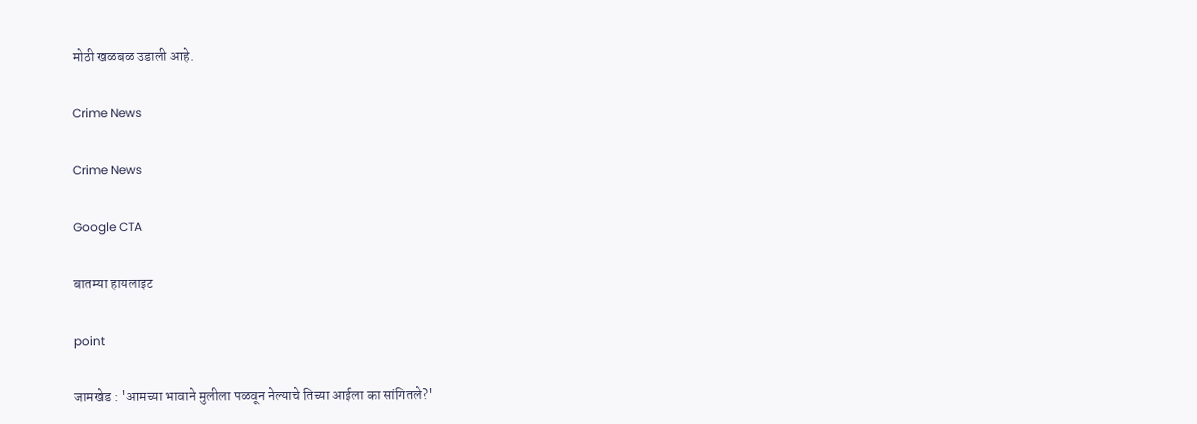मोठी खळबळ उडाली आहे.

Crime News

Crime News

Google CTA

बातम्या हायलाइट

point

जामखेड : 'आमच्या भावाने मुलीला पळवून नेल्याचे तिच्या आईला का सांगितले?'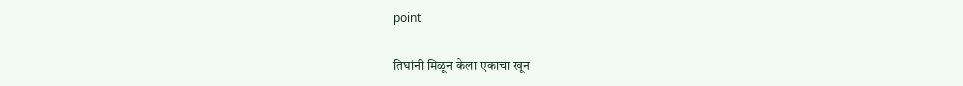point

तिघांनी मिळून केला एकाचा खून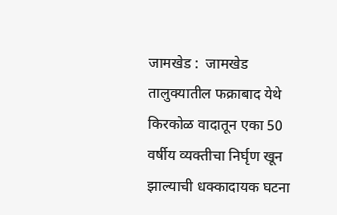जामखेड :  जामखेड तालुक्यातील फक्राबाद येथे किरकोळ वादातून एका 50 वर्षीय व्यक्तीचा निर्घृण खून झाल्याची धक्कादायक घटना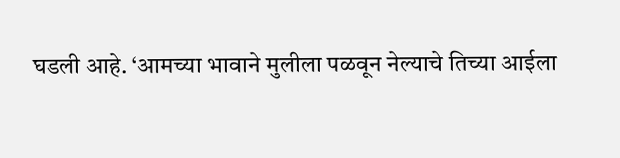घडली आहे. ‘आमच्या भावाने मुलीला पळवून नेल्याचे तिच्या आईला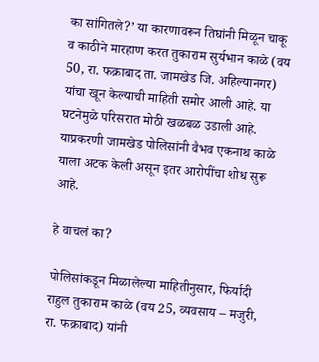का सांगितले?’ या कारणावरून तिघांनी मिळून चाकू व काठीने मारहाण करत तुकाराम सुर्यभान काळे (वय 50, रा. फक्राबाद ता. जामखेड जि. अहिल्यानगर) यांचा खून केल्याची माहिती समोर आली आहे. या घटनेमुळे परिसरात मोठी खळबळ उडाली आहे. याप्रकरणी जामखेड पोलिसांनी वैभव एकनाथ काळे याला अटक केली असून इतर आरोपींचा शोध सुरू आहे.

हे वाचलं का?

पोलिसांकडून मिळालेल्या माहितीनुसार, फिर्यादी राहुल तुकाराम काळे (वय 25, व्यवसाय – मजुरी, रा. फक्राबाद) यांनी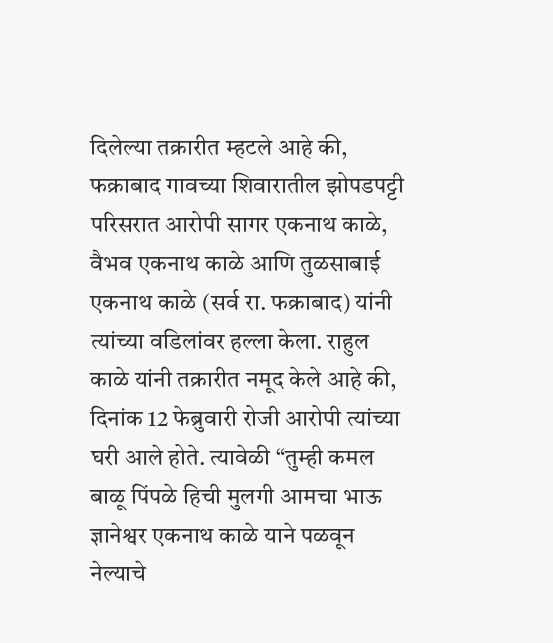दिलेल्या तक्रारीत म्हटले आहे की, फक्राबाद गावच्या शिवारातील झोपडपट्टी परिसरात आरोपी सागर एकनाथ काळे, वैभव एकनाथ काळे आणि तुळसाबाई एकनाथ काळे (सर्व रा. फक्राबाद) यांनी त्यांच्या वडिलांवर हल्ला केला. राहुल काळे यांनी तक्रारीत नमूद केले आहे की, दिनांक 12 फेब्रुवारी रोजी आरोपी त्यांच्या घरी आले होते. त्यावेळी “तुम्ही कमल बाळू पिंपळे हिची मुलगी आमचा भाऊ ज्ञानेश्वर एकनाथ काळे याने पळवून नेल्याचे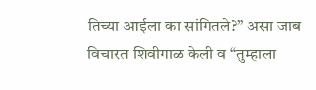तिच्या आईला का सांगितले?” असा जाब विचारत शिवीगाळ केली व “तुम्हाला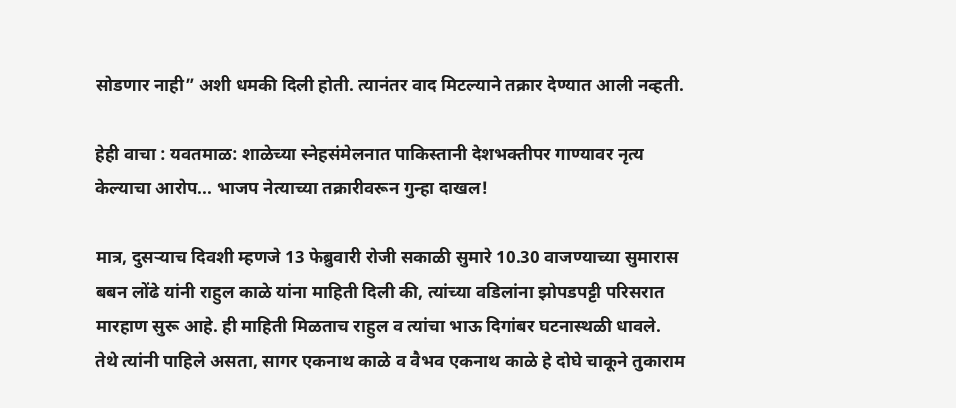सोडणार नाही” अशी धमकी दिली होती. त्यानंतर वाद मिटल्याने तक्रार देण्यात आली नव्हती.

हेही वाचा : यवतमाळ: शाळेच्या स्नेहसंमेलनात पाकिस्तानी देशभक्तीपर गाण्यावर नृत्य केल्याचा आरोप... भाजप नेत्याच्या तक्रारीवरून गुन्हा दाखल!

मात्र, दुसऱ्याच दिवशी म्हणजे 13 फेब्रुवारी रोजी सकाळी सुमारे 10.30 वाजण्याच्या सुमारास बबन लोंढे यांनी राहुल काळे यांना माहिती दिली की, त्यांच्या वडिलांना झोपडपट्टी परिसरात मारहाण सुरू आहे. ही माहिती मिळताच राहुल व त्यांचा भाऊ दिगांबर घटनास्थळी धावले. तेथे त्यांनी पाहिले असता, सागर एकनाथ काळे व वैभव एकनाथ काळे हे दोघे चाकूने तुकाराम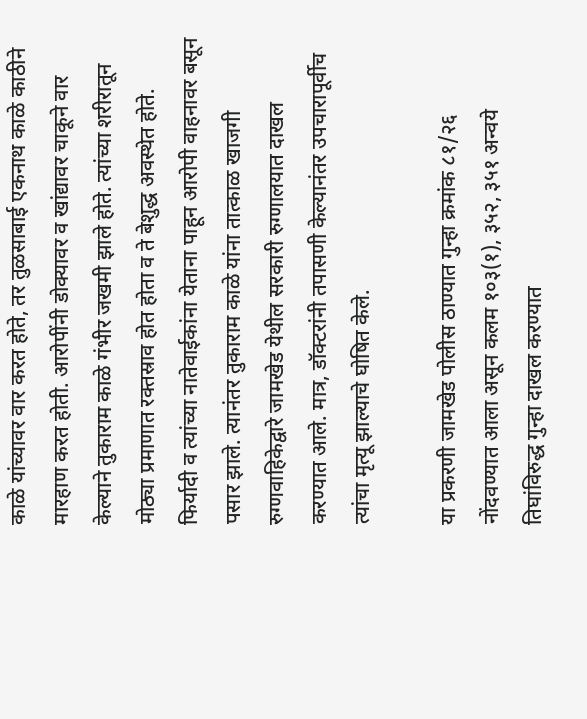काळे यांच्यावर वार करत होते, तर तुळसाबाई एकनाथ काळे काठीने मारहाण करत होती. आरोपींनी डोक्यावर व खांद्यावर चाकूने वार केल्याने तुकाराम काळे गंभीर जखमी झाले होते. त्यांच्या शरीरातून मोठ्या प्रमाणात रक्तस्राव होत होता व ते बेशुद्ध अवस्थेत होते. फिर्यादी व त्यांच्या नातेवाईकांना येताना पाहून आरोपी वाहनावर बसून पसार झाले. त्यानंतर तुकाराम काळे यांना तात्काळ खाजगी रुग्णवाहिकेद्वारे जामखेड येथील सरकारी रुग्णालयात दाखल करण्यात आले. मात्र, डॉक्टरांनी तपासणी केल्यानंतर उपचारापूर्वीच त्यांचा मृत्यू झाल्याचे घोषित केले.

या प्रकरणी जामखेड पोलीस ठाण्यात गुन्हा क्रमांक ८१/२६ नोंदवण्यात आला असून कलम १०३(१), ३५२, ३५१ अन्वये तिघांविरुद्ध गुन्हा दाखल करण्यात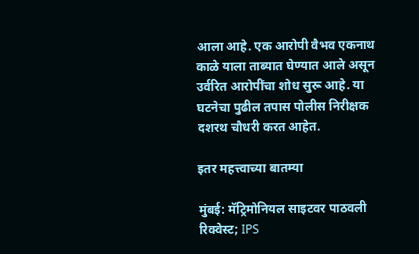आला आहे. एक आरोपी वैभव एकनाथ काळे याला ताब्यात घेण्यात आले असून उर्वरित आरोपींचा शोध सुरू आहे. या घटनेचा पुढील तपास पोलीस निरीक्षक दशरथ चौधरी करत आहेत.

इतर महत्त्वाच्या बातम्या

मुंबई: मॅट्रिमोनियल साइटवर पाठवली रिक्वेस्ट; IPS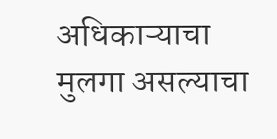अधिकाऱ्याचा मुलगा असल्याचा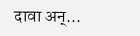दावा अन्...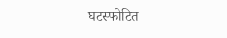घटस्फोटित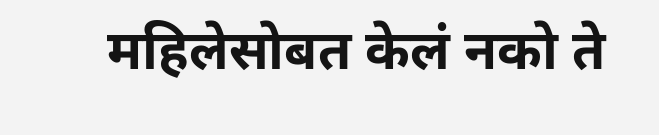महिलेसोबत केलं नको ते